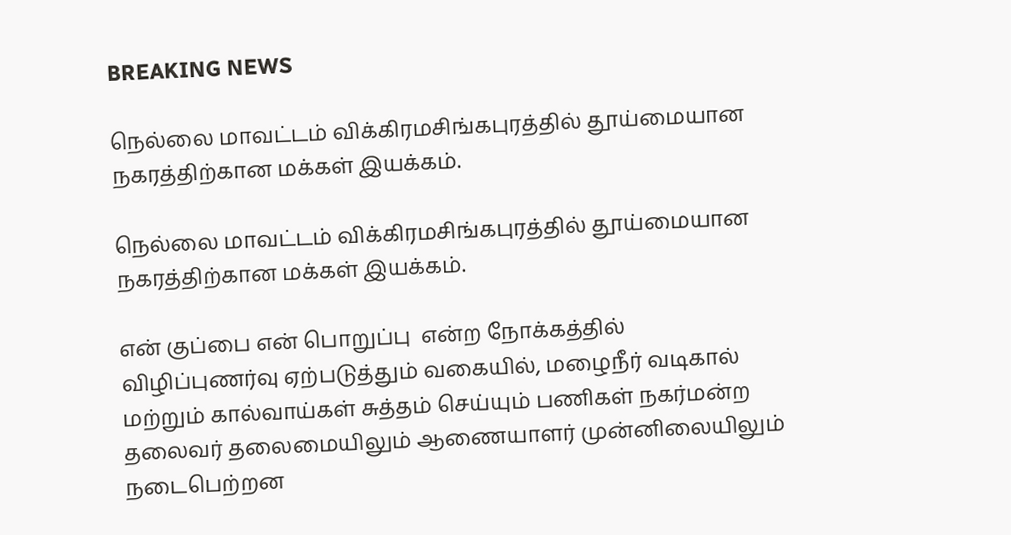BREAKING NEWS

நெல்லை மாவட்டம் விக்கிரமசிங்கபுரத்தில் தூய்மையான நகரத்திற்கான மக்கள் இயக்கம்.

நெல்லை மாவட்டம் விக்கிரமசிங்கபுரத்தில் தூய்மையான நகரத்திற்கான மக்கள் இயக்கம்.

என் குப்பை என் பொறுப்பு  என்ற நோக்கத்தில் விழிப்புணர்வு ஏற்படுத்தும் வகையில், மழைநீர் வடிகால் மற்றும் கால்வாய்கள் சுத்தம் செய்யும் பணிகள் நகர்மன்ற தலைவர் தலைமையிலும் ஆணையாளர் முன்னிலையிலும் நடைபெற்றன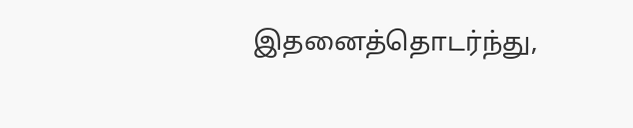இதனைத்தொடர்ந்து,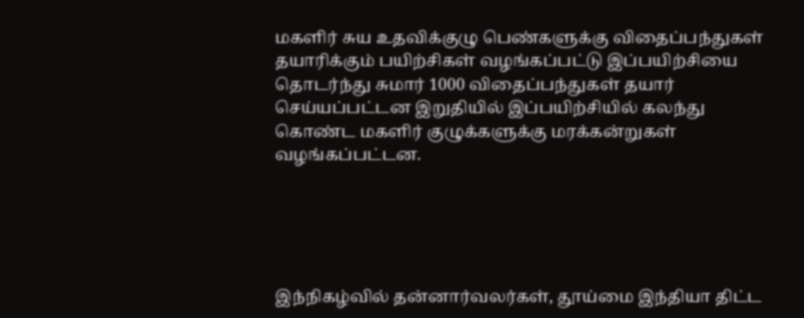மகளிர் சுய உதவிக்குழு பெண்களுக்கு விதைப்பந்துகள் தயாரிக்கும் பயிற்சிகள் வழங்கப்பட்டு இப்பயிற்சியை தொடர்ந்து சுமார் 1000 விதைப்பந்துகள் தயார் செய்யப்பட்டன இறுதியில் இப்பயிற்சியில் கலந்து கொண்ட மகளிர் குழுக்களுக்கு மரக்கன்றுகள் வழங்கப்பட்டன.





இந்நிகழ்வில் தன்னார்வலர்கள், தூய்மை இந்தியா திட்ட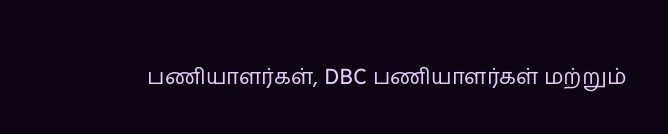பணியாளர்கள், DBC பணியாளர்கள் மற்றும்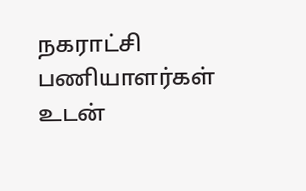நகராட்சி பணியாளர்கள் உடன்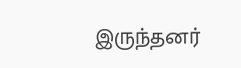இருந்தனர்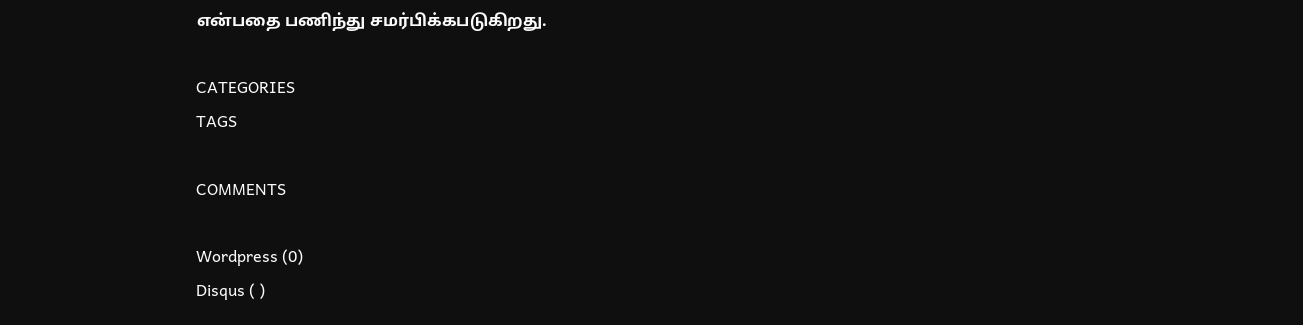என்பதை பணிந்து சமர்பிக்கபடுகிறது.

CATEGORIES
TAGS

COMMENTS

Wordpress (0)
Disqus ( )